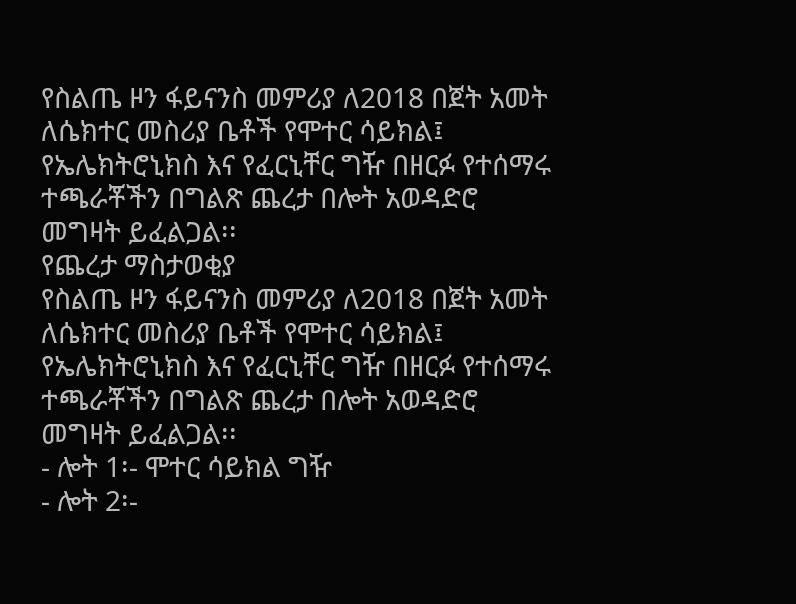የስልጤ ዞን ፋይናንስ መምሪያ ለ2018 በጀት አመት ለሴክተር መስሪያ ቤቶች የሞተር ሳይክል፤ የኤሌክትሮኒክስ እና የፈርኒቸር ግዥ በዘርፉ የተሰማሩ ተጫራቾችን በግልጽ ጨረታ በሎት አወዳድሮ መግዛት ይፈልጋል፡፡
የጨረታ ማስታወቂያ
የስልጤ ዞን ፋይናንስ መምሪያ ለ2018 በጀት አመት ለሴክተር መስሪያ ቤቶች የሞተር ሳይክል፤ የኤሌክትሮኒክስ እና የፈርኒቸር ግዥ በዘርፉ የተሰማሩ ተጫራቾችን በግልጽ ጨረታ በሎት አወዳድሮ መግዛት ይፈልጋል፡፡
- ሎት 1፡- ሞተር ሳይክል ግዥ
- ሎት 2፡-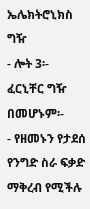ኤሌክትሮኒክስ ግዥ
- ሎት 3፡- ፈርኒቸር ግዥ
በመሆኑም፡-
- የዘመኑን የታደሰ የንግድ ስራ ፍቃድ ማቅረብ የሚችሉ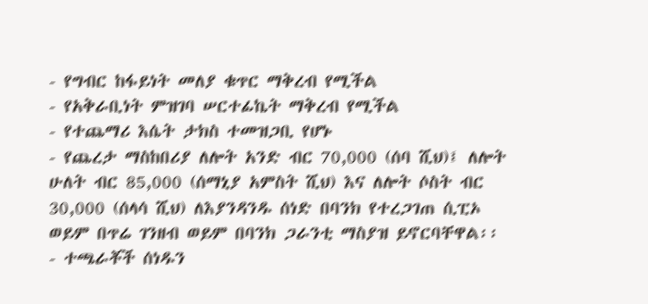- የግብር ከፋይነት መለያ ቁጥር ማቅረብ የሚችል
- የአቅራቢነት ምዝገባ ሠርተፊኬት ማቅረብ የሚችል
- የተጨማሪ እሴት ታክስ ተመዝጋቢ የሆኑ
- የጨረታ ማስከበሪያ ለሎት አንድ ብር 70,000 (ሰባ ሺህ)፤ ለሎት ሁለት ብር 85,000 (ሰማኒያ አምስት ሺህ) እና ለሎት ሶስት ብር 30,000 (ሰላሳ ሺህ) ለእያንዳንዱ ሰነድ በባንክ የተረጋገጠ ሲፒኦ ወይም በጥሬ ገንዘብ ወይም በባንክ ጋራንቲ ማስያዝ ይኖርባቸዋል፡፡
- ተጫራቾች ሰነዱን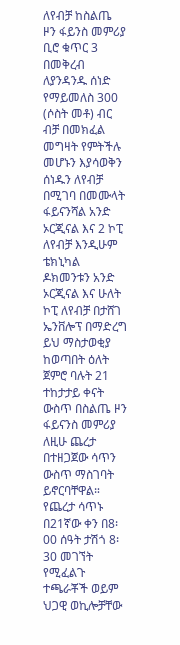ለየብቻ ከስልጤ ዞን ፋይንስ መምሪያ ቢሮ ቁጥር 3 በመቅረብ ለያንዳንዱ ሰነድ የማይመለስ 300 (ሶስት መቶ) ብር ብቻ በመክፈል መግዛት የምትችሉ መሆኑን እያሳወቅን ሰነዱን ለየብቻ በሚገባ በመሙላት ፋይናንሻል አንድ ኦርጂናል እና 2 ኮፒ ለየብቻ እንዲሁም ቴክኒካል ዶክመንቱን አንድ ኦርጂናል እና ሁለት ኮፒ ለየብቻ በታሸገ ኤንቨሎፕ በማድረግ ይህ ማስታወቂያ ከወጣበት ዕለት ጀምሮ ባሉት 21 ተከታታይ ቀናት ውስጥ በስልጤ ዞን ፋይናንስ መምሪያ ለዚሁ ጨረታ በተዘጋጀው ሳጥን ውስጥ ማስገባት ይኖርባቸዋል። የጨረታ ሳጥኑ በ21ኛው ቀን በ8፡00 ሰዓት ታሽጎ 8፡30 መገኘት የሚፈልጉ ተጫራቾች ወይም ህጋዊ ወኪሎቻቸው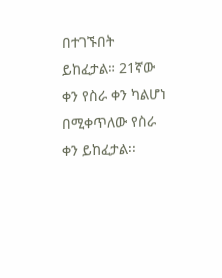በተገኙበት ይከፈታል። 21ኛው ቀን የስራ ቀን ካልሆነ በሚቀጥለው የስራ ቀን ይከፈታል፡፡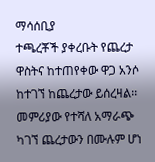ማሳሰቢያ
ተጫረቾች ያቀረቡት የጨረታ ዋስትና ከተጠየቀው ዋጋ አንሶ ከተገኘ ከጨረታው ይሰረዛል፡፡
መምሪያው የተሻለ አማራጭ ካገኘ ጨረታውን በሙሉም ሆነ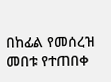በከፊል የመሰረዝ መበቱ የተጠበቀ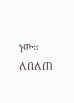ነው።
ለበለጠ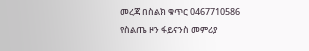መረጃ በስልክ ቁጥር 0467710586
የስልጤ ዞን ፋይናንስ መምሪያ